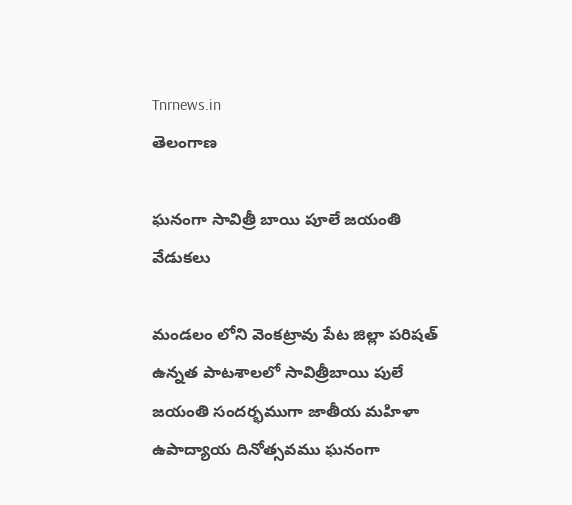Tnrnews.in
తెలంగాణ

ఘనంగా సావిత్రీ బాయి పూలే జయంతి వేడుకలు

మండలం లోని వెంకట్రావు పేట జిల్లా పరిషత్ ఉన్నత పాటశాలలో సావిత్రీబాయి పులే జయంతి సందర్భముగా జాతీయ మహిళా ఉపాద్యాయ దినోత్సవము ఘనంగా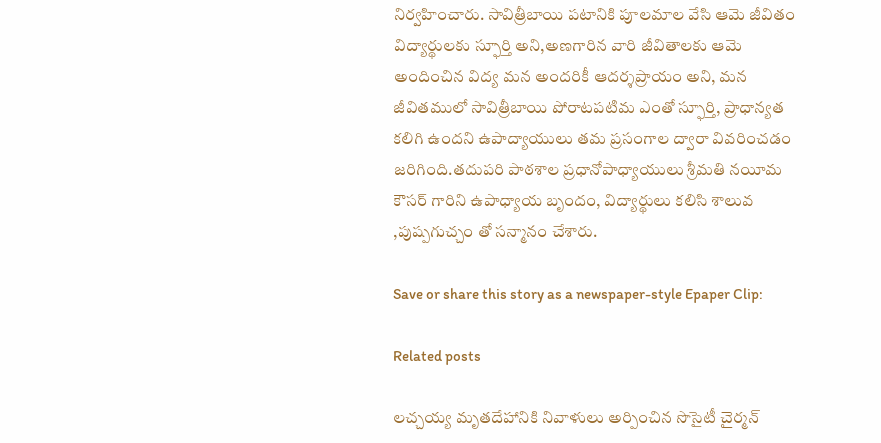నిర్వహించారు. సావిత్రీబాయి పటానికి పూలమాల వేసి ఆమె జీవితం విద్యార్థులకు స్ఫూర్తి అని,అణగారిన వారి జీవితాలకు ఆమె అందించిన విద్య మన అందరికీ ఆదర్శప్రాయం అని, మన జీవితములో సావిత్రీబాయి పోరాటపటిమ ఎంతో స్ఫూర్తి, ప్రాధాన్యత కలిగి ఉందని ఉపాద్యాయులు తమ ప్రసంగాల ద్వారా వివరించడం జరిగింది.తదుపరి పాఠశాల ప్రధానోపాధ్యాయులు శ్రీమతి నయీమ కౌసర్ గారిని ఉపాధ్యాయ బృందం, విద్యార్థులు కలిసి శాలువ ,పుష్పగుచ్చం తో సన్మానం చేశారు.

Save or share this story as a newspaper-style Epaper Clip:

Related posts

లచ్చయ్య మృతదేహానికి నివాళులు అర్పించిన సొసైటీ చైర్మన్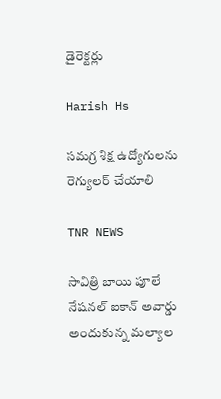డైరెక్టర్లు

Harish Hs

సమగ్ర శిక్ష ఉద్యోగులను రెగ్యులర్ చేయాలి

TNR NEWS

సావిత్రి బాయి పూలే నేషనల్ ఐకాన్ అవార్డు అందుకున్న మల్యాల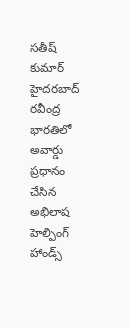సతీష్ కుమార్ హైదరబాద్ రవీంద్ర భారతిలో అవార్డు ప్రధానం చేసిన అభిలాష హెల్పింగ్ హాండ్స్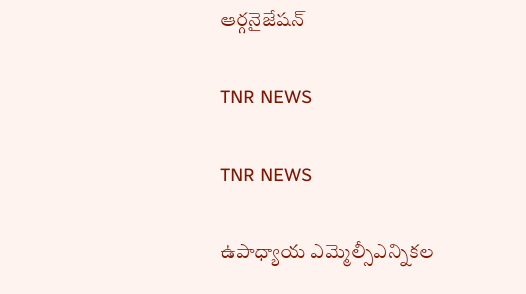ఆర్గనైజేషన్

TNR NEWS

TNR NEWS

ఉపాధ్యాయ ఎమ్మెల్సీఎన్నికల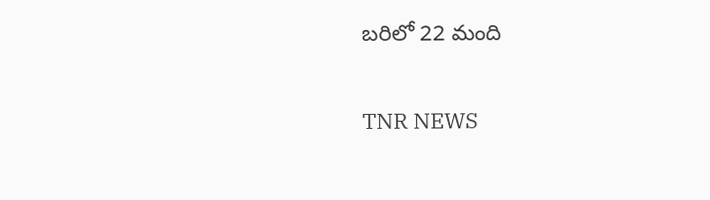బరిలో 22 మంది

TNR NEWS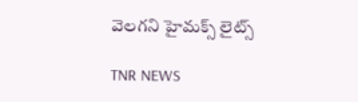వెలగని హైమక్స్ లైట్స్

TNR NEWS